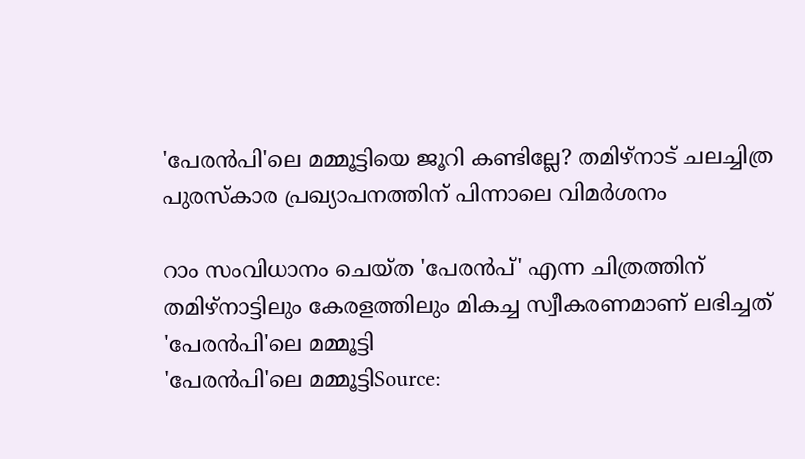'പേരൻപി'ലെ മമ്മൂട്ടിയെ ജൂറി കണ്ടില്ലേ? തമിഴ്‌നാട് ചലച്ചിത്ര പുരസ്കാര പ്രഖ്യാപനത്തിന് പിന്നാലെ വിമർശനം

റാം സംവിധാനം ചെയ്ത 'പേരൻപ്' എന്ന ചിത്രത്തിന് തമിഴ്നാട്ടിലും കേരളത്തിലും മികച്ച സ്വീകരണമാണ് ലഭിച്ചത്
'പേരൻപി'ലെ മമ്മൂട്ടി
'പേരൻപി'ലെ മമ്മൂട്ടിSource: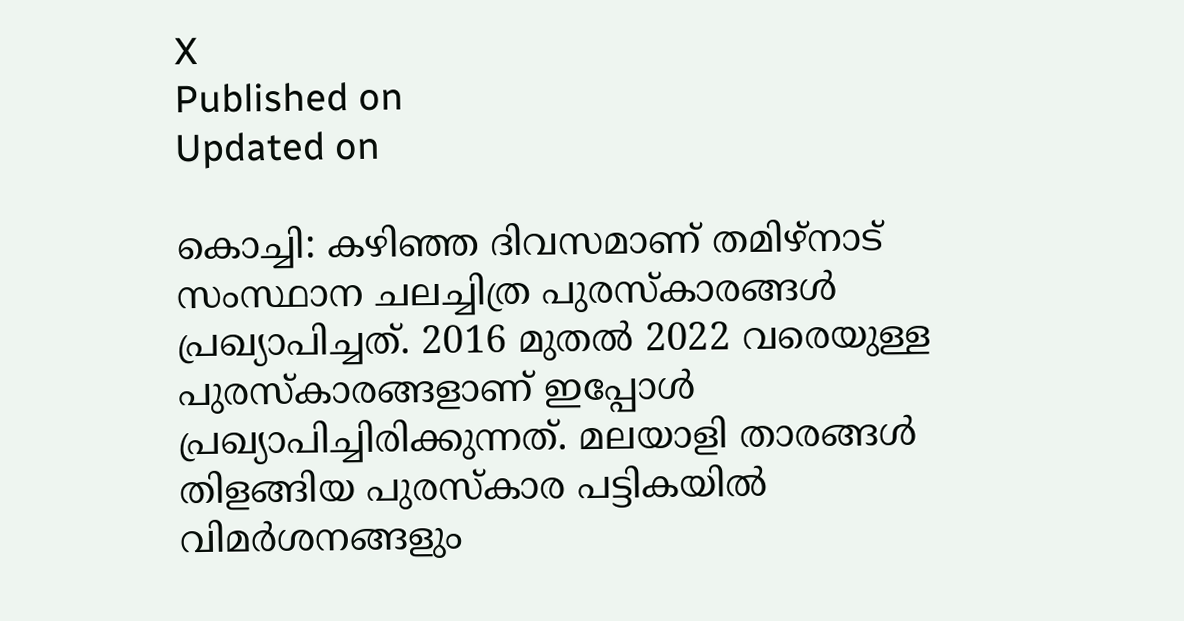X
Published on
Updated on

കൊച്ചി: കഴിഞ്ഞ ദിവസമാണ് തമിഴ്നാട് സംസ്ഥാന ചലച്ചിത്ര പുരസ്കാരങ്ങൾ പ്രഖ്യാപിച്ചത്. 2016 മുതൽ 2022 വരെയുള്ള പുരസ്കാരങ്ങളാണ് ഇപ്പോൾ പ്രഖ്യാപിച്ചിരിക്കുന്നത്. മലയാളി താരങ്ങൾ തിളങ്ങിയ പുരസ്കാര പട്ടികയിൽ വിമർശനങ്ങളും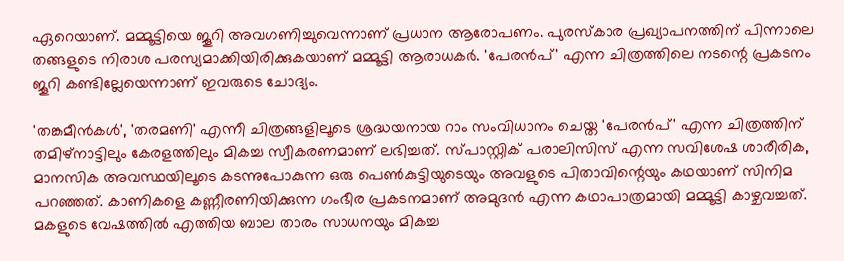ഏറെയാണ്. മമ്മൂട്ടിയെ ജൂറി അവഗണിച്ചുവെന്നാണ് പ്രധാന ആരോപണം. പുരസ്കാര പ്രഖ്യാപനത്തിന് പിന്നാലെ തങ്ങളുടെ നിരാശ പരസ്യമാക്കിയിരിക്കുകയാണ് മമ്മൂട്ടി ആരാധകർ. 'പേരൻപ്' എന്ന ചിത്രത്തിലെ നടന്റെ പ്രകടനം ജൂറി കണ്ടില്ലേയെന്നാണ് ഇവരുടെ ചോദ്യം.

'തങ്കമീന്‍കള്‍', 'തരമണി' എന്നീ ചിത്രങ്ങളിലൂടെ ശ്രദ്ധയനായ റാം സംവിധാനം ചെയ്ത 'പേരൻപ്' എന്ന ചിത്രത്തിന് തമിഴ്നാട്ടിലും കേരളത്തിലും മികച്ച സ്വീകരണമാണ് ലഭിച്ചത്. സ്പാസ്റ്റിക് പരാലിസിസ് എന്ന സവിശേഷ ശാരീരിക, മാനസിക അവസ്ഥയിലൂടെ കടന്നുപോകുന്ന ഒരു പെണ്‍കുട്ടിയുടെയും അവളുടെ പിതാവിന്റെയും കഥയാണ് സിനിമ പറഞ്ഞത്. കാണികളെ കണ്ണീരണിയിക്കുന്ന ഗംഭീര പ്രകടനമാണ് അമുദന്‍ എന്ന കഥാപാത്രമായി മമ്മൂട്ടി കാഴ്ചവച്ചത്. മകളുടെ വേഷത്തിൽ എത്തിയ ബാല താരം സാധനയും മികച്ച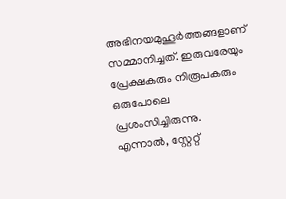അഭിനയമുഹൂർത്തങ്ങളാണ് സമ്മാനിച്ചത്. ഇരുവരേയും പ്രേക്ഷകരും നിരൂപകരും ഒരുപോലെ പ്രശംസിച്ചിരുന്നു. എന്നാൽ, സ്റ്റേറ്റ്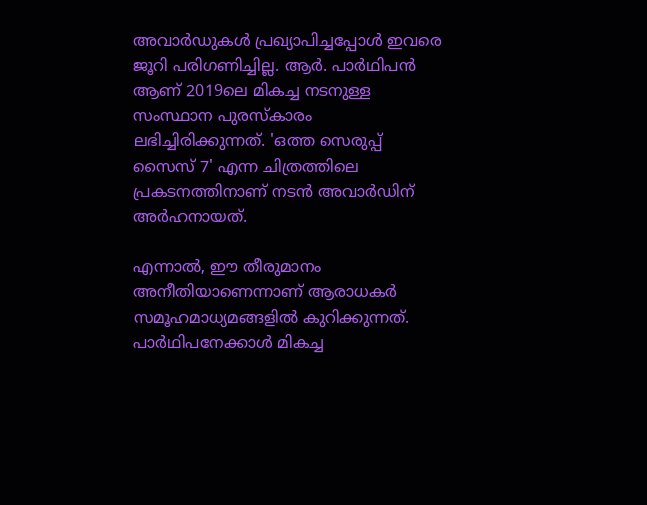അവാർഡുകൾ പ്രഖ്യാപിച്ചപ്പോൾ ഇവരെ ജൂറി പരിഗണിച്ചില്ല. ആർ. പാർഥിപൻ ആണ് 2019ലെ മികച്ച നടനുള്ള സംസ്ഥാന പുരസ്കാരം ലഭിച്ചിരിക്കുന്നത്. 'ഒത്ത സെരുപ്പ് സൈസ് 7' എന്ന ചിത്രത്തിലെ പ്രകടനത്തിനാണ് നടൻ അവാർഡിന് അർഹനായത്.

എന്നാൽ, ഈ തീരുമാനം അനീതിയാണെന്നാണ് ആരാധകർ സമൂഹമാധ്യമങ്ങളിൽ കുറിക്കുന്നത്. പാർഥിപനേക്കാൾ മികച്ച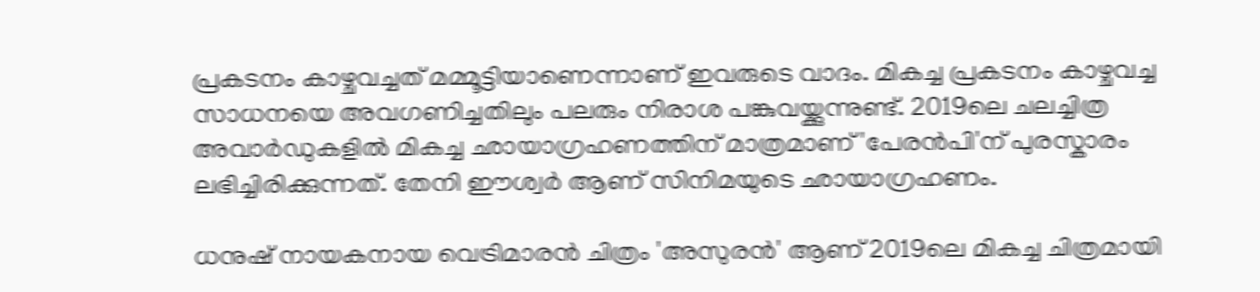പ്രകടനം കാഴ്ചവച്ചത് മമ്മൂട്ടിയാണെന്നാണ് ഇവരുടെ വാദം. മികച്ച പ്രകടനം കാഴ്ചവച്ച സാധനയെ അവഗണിച്ചതിലും പലരും നിരാശ പങ്കുവയ്ക്കുന്നുണ്ട്. 2019ലെ ചലച്ചിത്ര അവാർഡുകളിൽ മികച്ച ഛായാഗ്രഹണത്തിന് മാത്രമാണ് 'പേരൻപി'ന് പുരസ്കാരം ലഭിച്ചിരിക്കുന്നത്. തേനി ഈശ്വർ ആണ് സിനിമയുടെ ഛായാഗ്രഹണം.

ധനുഷ് നായകനായ വെട്രിമാരൻ ചിത്രം 'അസുരൻ' ആണ് 2019ലെ മികച്ച ചിത്രമായി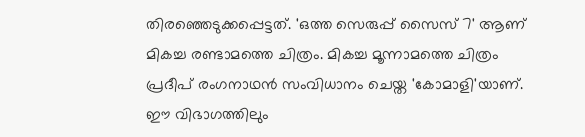തിരഞ്ഞെടുക്കപ്പെട്ടത്. 'ഒത്ത സെരുപ്പ് സൈസ് 7' ആണ് മികച്ച രണ്ടാമത്തെ ചിത്രം. മികച്ച മൂന്നാമത്തെ ചിത്രം പ്രദീപ് രംഗനാഥൻ സംവിധാനം ചെയ്ത 'കോമാളി'യാണ്. ഈ വിഭാഗത്തിലും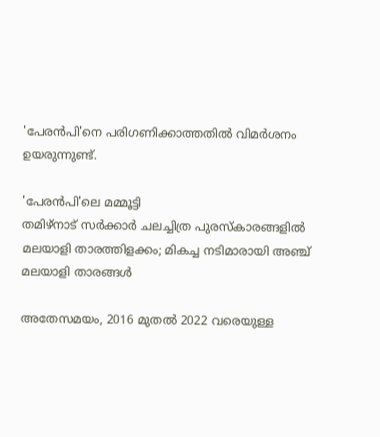'പേരൻപി'നെ പരിഗണിക്കാത്തതിൽ വിമർശനം ഉയരുന്നുണ്ട്.

'പേരൻപി'ലെ മമ്മൂട്ടി
തമിഴ്‌നാട് സർക്കാർ ചലച്ചിത്ര പുരസ്‍കാരങ്ങളിൽ മലയാളി താരത്തിളക്കം; മികച്ച നടിമാരായി അഞ്ച് മലയാളി താരങ്ങൾ

അതേസമയം, 2016 മുതൽ 2022 വരെയുള്ള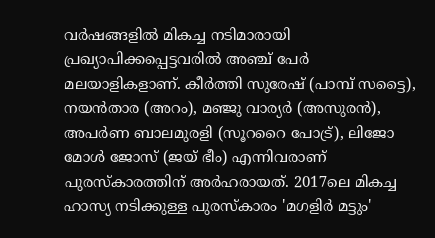വർഷങ്ങളിൽ മികച്ച നടിമാരായി പ്രഖ്യാപിക്കപ്പെട്ടവരിൽ അഞ്ച് പേർ മലയാളികളാണ്. കീർത്തി സുരേഷ് (പാമ്പ് സട്ടൈ), നയൻതാര (അറം), മഞ്ജു വാര്യർ (അസുരൻ), അപർണ ബാലമുരളി (സൂററൈ പോട്ര്), ലിജോ മോൾ ജോസ് (ജയ് ഭീം) എന്നിവരാണ് പുരസ്കാരത്തിന് അർഹരായത്. 2017ലെ മികച്ച ഹാസ്യ നടിക്കുള്ള പുരസ്‌കാരം 'മഗളിർ മട്ടും'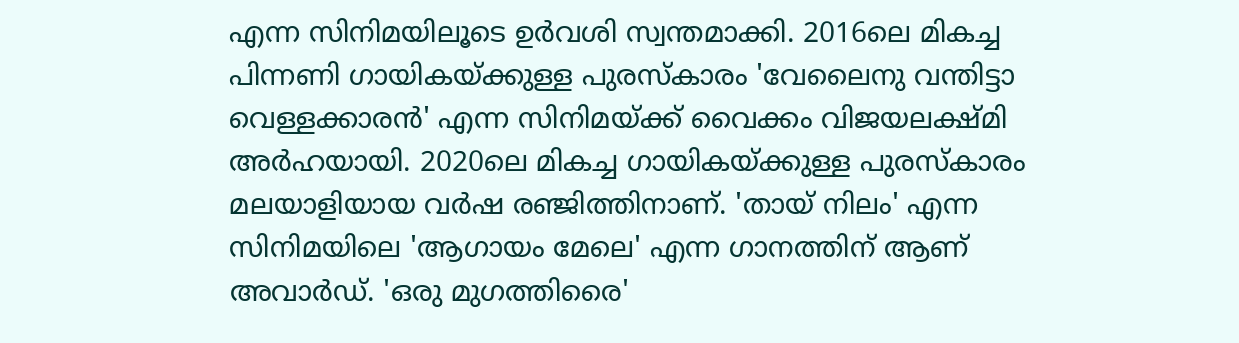എന്ന സിനിമയിലൂടെ ഉർവശി സ്വന്തമാക്കി. 2016ലെ മികച്ച പിന്നണി ഗായികയ്ക്കുള്ള പുരസ്കാരം 'വേലൈനു വന്തിട്ടാ വെള്ളക്കാരൻ' എന്ന സിനിമയ്ക്ക് വൈക്കം വിജയലക്ഷ്മി അർഹയായി. 2020ലെ മികച്ച ഗായികയ്ക്കുള്ള പുരസ്‌കാരം മലയാളിയായ വർഷ രഞ്ജിത്തിനാണ്. 'തായ് നിലം' എന്ന സിനിമയിലെ 'ആഗായം മേലെ' എന്ന ഗാനത്തിന് ആണ് അവാർഡ്. 'ഒരു മുഗത്തിരൈ'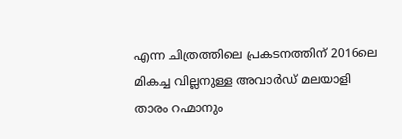എന്ന ചിത്രത്തിലെ പ്രകടനത്തിന് 2016ലെ മികച്ച വില്ലനുള്ള അവാർഡ് മലയാളി താരം റഹ്മാനും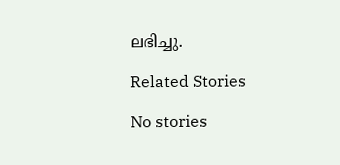ലഭിച്ചു.

Related Stories

No stories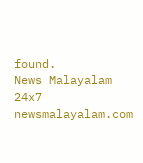found.
News Malayalam 24x7
newsmalayalam.com